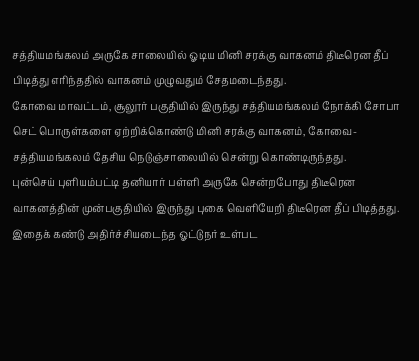சத்தியமங்கலம் அருகே சாலையில் ஓடிய மினி சரக்கு வாகனம் திடீரென தீப் பிடித்து எரிந்ததில் வாகனம் முழுவதும் சேதமடைந்தது.
கோவை மாவட்டம், சூலூர் பகுதியில் இருந்து சத்தியமங்கலம் நோக்கி சோபா செட் பொருள்களை ஏற்றிக்கொண்டு மினி சரக்கு வாகனம், கோவை- சத்தியமங்கலம் தேசிய நெடுஞ்சாலையில் சென்று கொண்டிருந்தது.
புன்செய் புளியம்பட்டி தனியார் பள்ளி அருகே சென்றபோது திடீரென வாகனத்தின் முன்பகுதியில் இருந்து புகை வெளியேறி திடீரென தீப் பிடித்தது. இதைக் கண்டு அதிர்ச்சியடைந்த ஓட்டுநர் உள்பட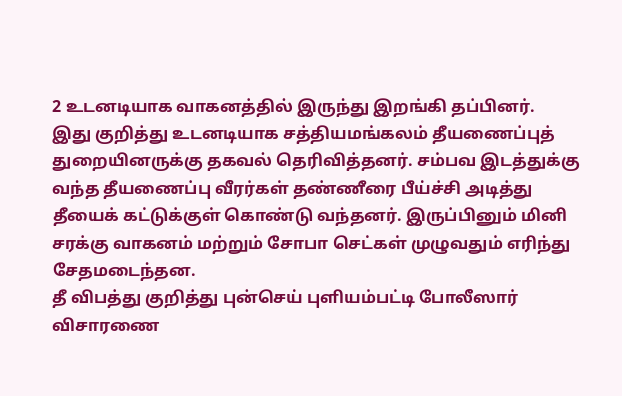2 உடனடியாக வாகனத்தில் இருந்து இறங்கி தப்பினர்.
இது குறித்து உடனடியாக சத்தியமங்கலம் தீயணைப்புத் துறையினருக்கு தகவல் தெரிவித்தனர். சம்பவ இடத்துக்கு வந்த தீயணைப்பு வீரர்கள் தண்ணீரை பீய்ச்சி அடித்து தீயைக் கட்டுக்குள் கொண்டு வந்தனர். இருப்பினும் மினி சரக்கு வாகனம் மற்றும் சோபா செட்கள் முழுவதும் எரிந்து சேதமடைந்தன.
தீ விபத்து குறித்து புன்செய் புளியம்பட்டி போலீஸார் விசாரணை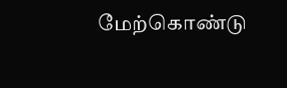மேற்கொண்டு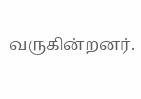வருகின்றனர்.